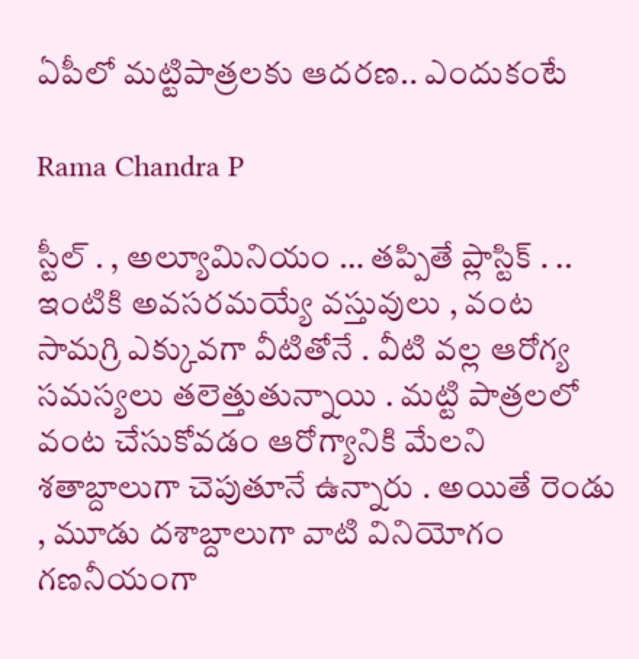ఏపీలో మట్టిపాత్రలకు ఆదరణ.. ఎందుకంటే

Rama Chandra P

స్టీల్ . , అల్యూమినియం … తప్పితే ప్లాస్టిక్ . .. ఇంటికి అవసరమయ్యే వస్తువులు , వంట సామగ్రి ఎక్కువగా వీటితోనే . వీటి వల్ల ఆరోగ్య సమస్యలు తలెత్తుతున్నాయి . మట్టి పాత్రలలో వంట చేసుకోవడం ఆరోగ్యానికి మేలని శతాబ్దాలుగా చెపుతూనే ఉన్నారు . అయితే రెండు , మూడు దశాబ్దాలుగా వాటి వినియోగం గణనీయంగా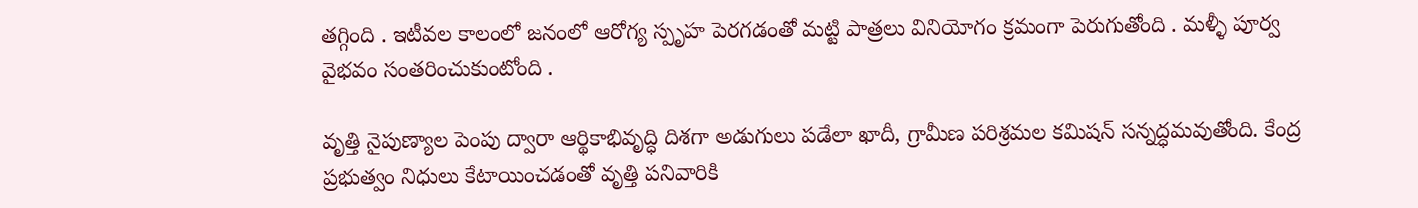తగ్గింది . ఇటీవల కాలంలో జనంలో ఆరోగ్య స్పృహ పెరగడంతో మట్టి పాత్రలు వినియోగం క్రమంగా పెరుగుతోంది . మళ్ళీ పూర్వ వైభవం సంతరించుకుంటోంది .

వృత్తి నైపుణ్యాల పెంపు ద్వారా ఆర్థికాభివృద్ధి దిశగా అడుగులు పడేలా ఖాదీ, గ్రామీణ పరిశ్రమల కమిషన్‌ సన్నద్ధమవుతోంది. కేంద్ర ప్రభుత్వం నిధులు కేటాయించడంతో వృత్తి పనివారికి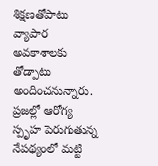శిక్షణతోపాటు వ్యాపార అవకాశాలకు తోడ్పాటు అందించనున్నారు. ప్రజల్లో ఆరోగ్య స్పృహ పెరుగుతున్న నేపథ్యంలో మట్టి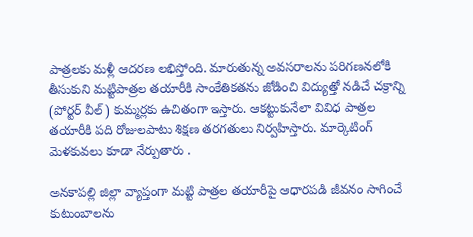పాత్రలకు మళ్లీ ఆదరణ లభిస్తోంది. మారుతున్న అవసరాలను పరిగణనలోకి తీసుకుని మట్టిపాత్రల తయారీకి సాంకేతికతను జోడించి విద్యుత్తో నడిచే చక్రాన్ని (పోర్టర్‌ వీల్‌) కుమ్మర్లకు ఉచితంగా ఇస్తారు. ఆకట్టుకునేలా వివిధ పాత్రల తయారీకి పది రోజులపాటు శిక్షణ తరగతులు నిర్వహిస్తారు. మార్కెటింగ్ మెళకువలు కూడా నేర్పుతారు .

అనకాపల్లి జిల్లా వ్యాప్తంగా మట్టి పాత్రల తయారీపై ఆధారపడి జీవనం సాగించే కుటుంబాలను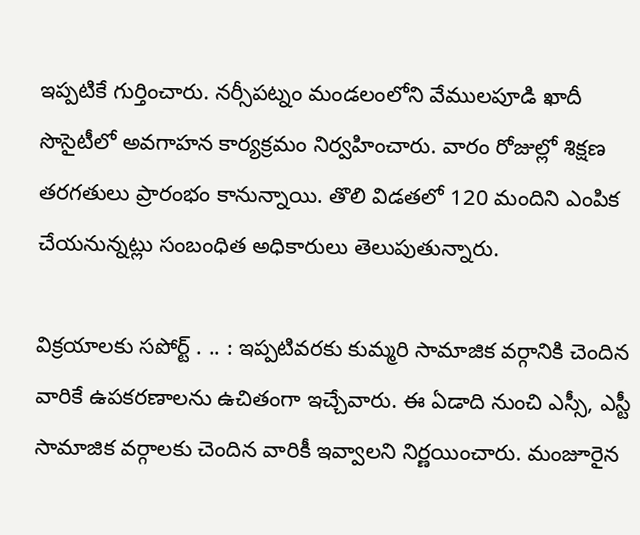ఇప్పటికే గుర్తించారు. నర్సీపట్నం మండలంలోని వేములపూడి ఖాదీ సొసైటీలో అవగాహన కార్యక్రమం నిర్వహించారు. వారం రోజుల్లో శిక్షణ తరగతులు ప్రారంభం కానున్నాయి. తొలి విడతలో 120 మందిని ఎంపిక చేయనున్నట్లు సంబంధిత అధికారులు తెలుపుతున్నారు.

విక్రయాలకు సపోర్ట్ . .. : ఇప్పటివరకు కుమ్మరి సామాజిక వర్గానికి చెందిన వారికే ఉపకరణాలను ఉచితంగా ఇచ్చేవారు. ఈ ఏడాది నుంచి ఎస్సీ, ఎస్టీ సామాజిక వర్గాలకు చెందిన వారికీ ఇవ్వాలని నిర్ణయించారు. మంజూరైన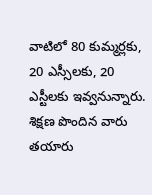వాటిలో 80 కుమ్మర్లకు, 20 ఎస్సీలకు, 20 ఎస్టీలకు ఇవ్వనున్నారు. శిక్షణ పొందిన వారు తయారు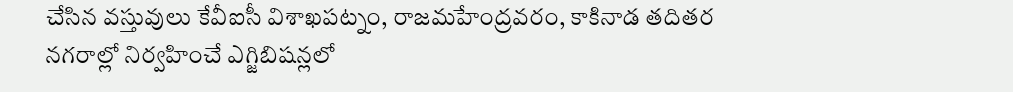చేసిన వస్తువులు కేవీఐసీ విశాఖపట్నం, రాజమహేంద్రవరం, కాకినాడ తదితర నగరాల్లో నిర్వహించే ఎగ్జిబిషన్లలో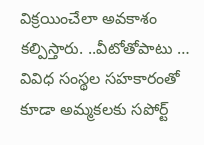విక్రయించేలా అవకాశం కల్పిస్తారు. ..వీటోతోపాటు … వివిధ సంస్థల సహకారంతో కూడా అమ్మకలకు సపోర్ట్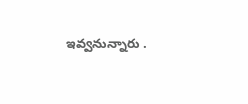ఇవ్వనున్నారు .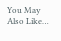You May Also Like…